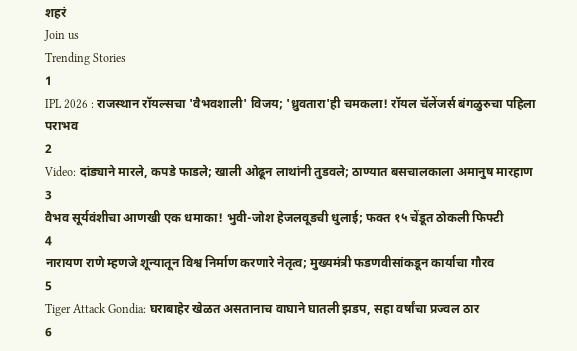शहरं
Join us
Trending Stories
1
IPL 2026 : राजस्थान रॉयल्सचा 'वैभवशाली' विजय; 'ध्रुवतारा'ही चमकला! रॉयल चॅलेंजर्स बंगळुरुचा पहिला पराभव
2
Video: दांड्याने मारले, कपडे फाडले; खाली ओढून लाथांनी तुडवले; ठाण्यात बसचालकाला अमानुष मारहाण
3
वैभव सूर्यवंशीचा आणखी एक धमाका! भुवी-जोश हेजलवूडची धुलाई; फक्त १५ चेंडूत ठोकली फिफ्टी
4
नारायण राणे म्हणजे शून्यातून विश्व निर्माण करणारे नेतृत्व; मुख्यमंत्री फडणवीसांकडून कार्याचा गौरव
5
Tiger Attack Gondia: घराबाहेर खेळत असतानाच वाघाने घातली झडप, सहा वर्षांचा प्रज्वल ठार
6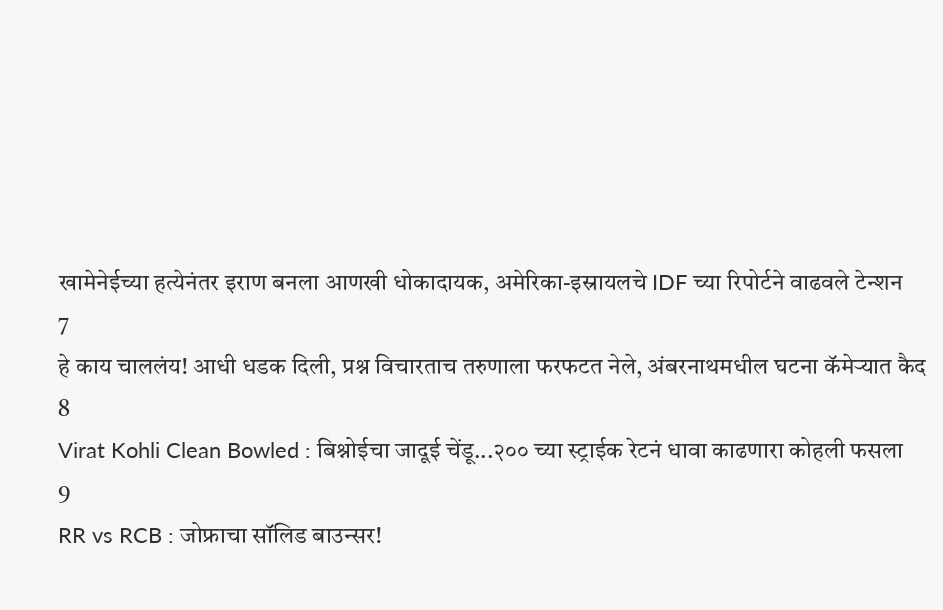खामेनेईच्या हत्येनंतर इराण बनला आणखी धोकादायक, अमेरिका-इस्रायलचे IDF च्या रिपोर्टने वाढवले टेन्शन
7
हे काय चाललंय! आधी धडक दिली, प्रश्न विचारताच तरुणाला फरफटत नेले, अंबरनाथमधील घटना कॅमेऱ्यात कैद
8
Virat Kohli Clean Bowled : बिश्नोईचा जादूई चेंडू...२०० च्या स्ट्राईक रेटनं धावा काढणारा कोहली फसला
9
RR vs RCB : जोफ्राचा सॉलिड बाउन्सर!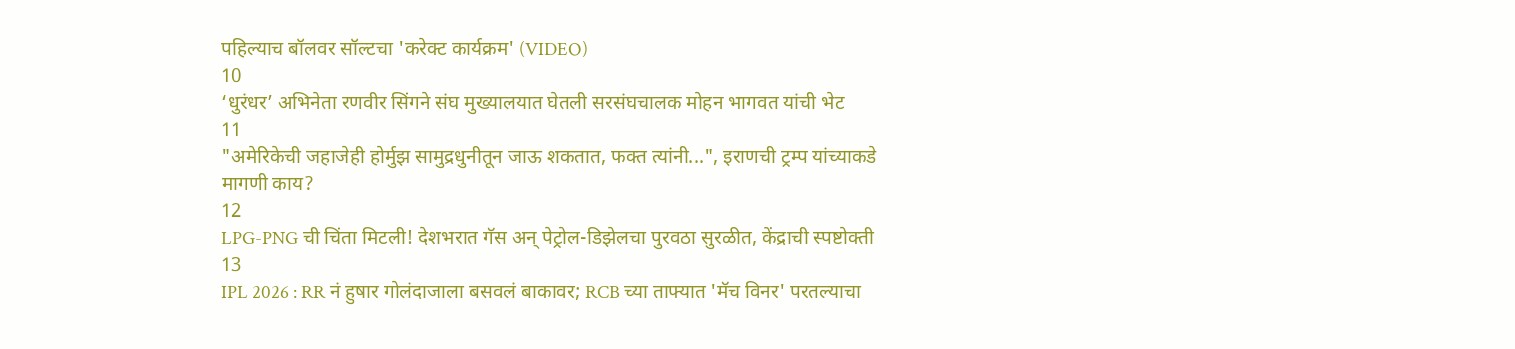पहिल्याच बॉलवर सॉल्टचा 'करेक्ट कार्यक्रम' (VIDEO)
10
‘धुरंधर’ अभिनेता रणवीर सिंगने संघ मुख्यालयात घेतली सरसंघचालक मोहन भागवत यांची भेट
11
"अमेरिकेची जहाजेही होर्मुझ सामुद्रधुनीतून जाऊ शकतात, फक्त त्यांनी...", इराणची ट्रम्प यांच्याकडे मागणी काय?
12
LPG-PNG ची चिंता मिटली! देशभरात गॅस अन् पेट्रोल-डिझेलचा पुरवठा सुरळीत, केंद्राची स्पष्टोक्ती
13
IPL 2026 : RR नं हुषार गोलंदाजाला बसवलं बाकावर; RCB च्या ताफ्यात 'मॅच विनर' परतल्याचा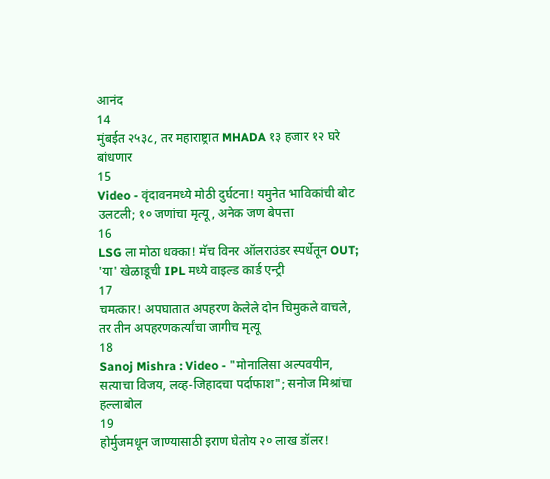आनंद
14
मुंबईत २५३८, तर महाराष्ट्रात MHADA १३ हजार १२ घरे बांधणार
15
Video - वृंदावनमध्ये मोठी दुर्घटना! यमुनेत भाविकांची बोट उलटली; १० जणांचा मृत्यू, अनेक जण बेपत्ता
16
LSG ला मोठा धक्का! मॅच विनर ऑलराउंडर स्पर्धेतून OUT; 'या' खेळाडूची IPL मध्ये वाइल्ड कार्ड एन्ट्री
17
चमत्कार! अपघातात अपहरण केलेले दोन चिमुकले वाचले, तर तीन अपहरणकर्त्यांचा जागीच मृत्यू
18
Sanoj Mishra : Video - "मोनालिसा अल्पवयीन, सत्याचा विजय, लव्ह-जिहादचा पर्दाफाश"; सनोज मिश्रांचा हल्लाबोल
19
होर्मुजमधून जाण्यासाठी इराण घेतोय २० लाख डॉलर!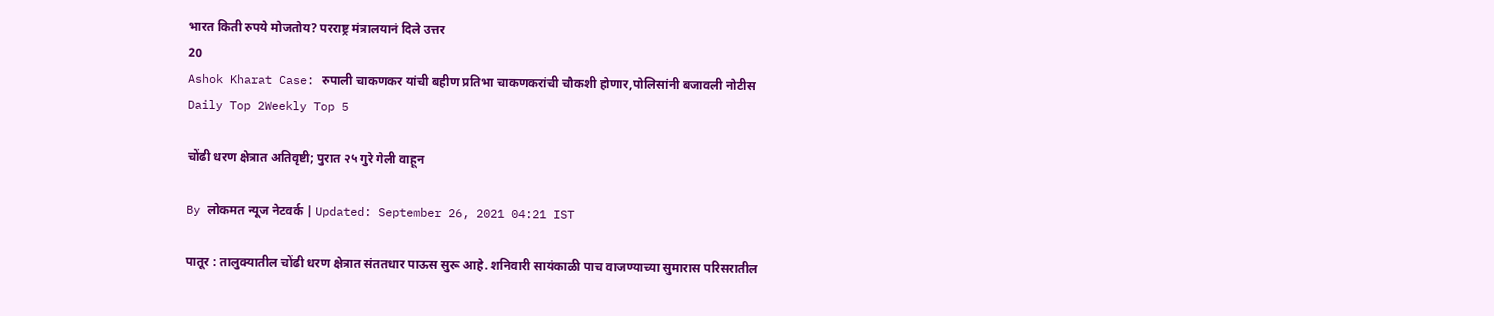भारत किती रुपये मोजतोय? परराष्ट्र मंत्रालयानं दिले उत्तर
20
Ashok Kharat Case: रुपाली चाकणकर यांची बहीण प्रतिभा चाकणकरांची चौकशी होणार,पोलिसांनी बजावली नोटीस
Daily Top 2Weekly Top 5

चोंढी धरण क्षेत्रात अतिवृष्टी; पुरात २५ गुरे गेली वाहून

By लोकमत न्यूज नेटवर्क | Updated: September 26, 2021 04:21 IST

पातूर : तालुक्यातील चोंढी धरण क्षेत्रात संततधार पाऊस सुरू आहे. शनिवारी सायंकाळी पाच वाजण्याच्या सुमारास परिसरातील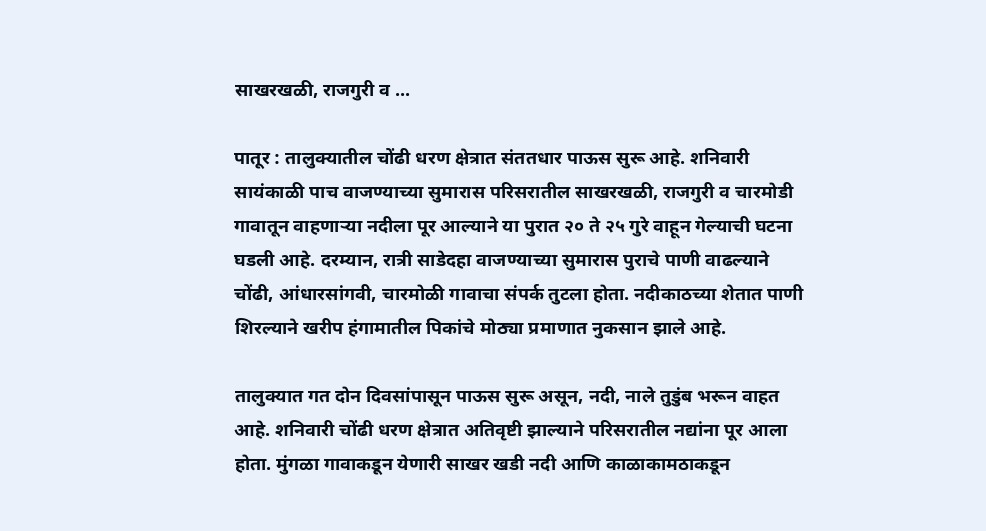साखरखळी, राजगुरी व ...

पातूर : तालुक्यातील चोंढी धरण क्षेत्रात संततधार पाऊस सुरू आहे. शनिवारी सायंकाळी पाच वाजण्याच्या सुमारास परिसरातील साखरखळी, राजगुरी व चारमोडी गावातून वाहणाऱ्या नदीला पूर आल्याने या पुरात २० ते २५ गुरे वाहून गेल्याची घटना घडली आहे. दरम्यान, रात्री साडेदहा वाजण्याच्या सुमारास पुराचे पाणी वाढल्याने चोंढी, आंधारसांगवी, चारमोळी गावाचा संपर्क तुटला होता. नदीकाठच्या शेतात पाणी शिरल्याने खरीप हंगामातील पिकांचे मोठ्या प्रमाणात नुकसान झाले आहे.

तालुक्यात गत दोन दिवसांपासून पाऊस सुरू असून, नदी, नाले तुडुंब भरून वाहत आहे. शनिवारी चोंढी धरण क्षेत्रात अतिवृष्टी झाल्याने परिसरातील नद्यांना पूर आला होता. मुंगळा गावाकडून येणारी साखर खडी नदी आणि काळाकामठाकडून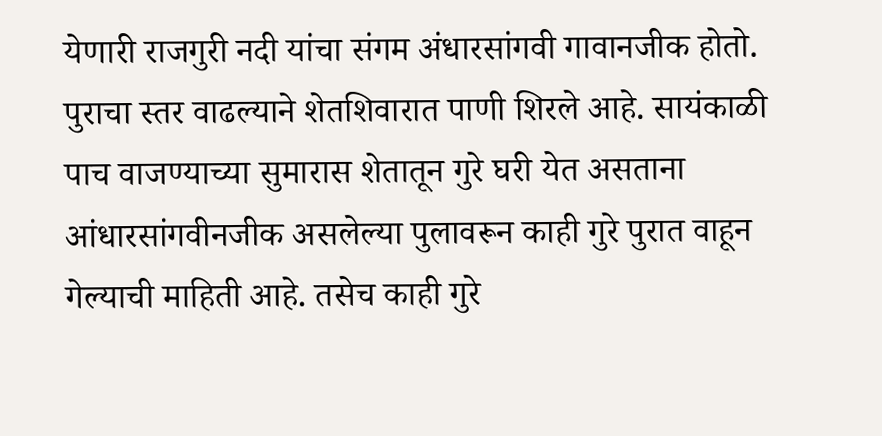येणारी राजगुरी नदी यांचा संगम अंधारसांगवी गावानजीक होतो. पुराचा स्तर वाढल्याने शेतशिवारात पाणी शिरले आहे. सायंकाळी पाच वाजण्याच्या सुमारास शेतातून गुरे घरी येत असताना आंधारसांगवीनजीक असलेल्या पुलावरून काही गुरे पुरात वाहून गेल्याची माहिती आहे. तसेच काही गुरे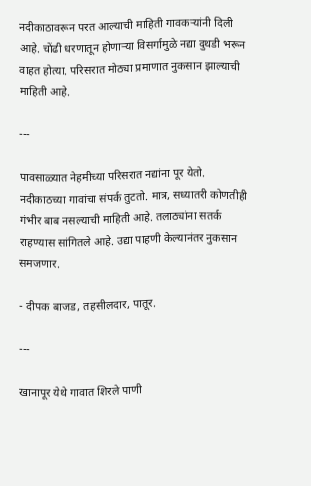नदीकाठावरून परत आल्याची माहिती गावकऱ्यांनी दिली आहे. चोंढी धरणातून होणाऱ्या विसर्गामुळे नद्या दुथडी भरून वाहत होत्या. परिसरात मोठ्या प्रमाणात नुकसान झाल्याची माहिती आहे.

---

पावसाळ्यात नेहमीच्या परिसरात नद्यांना पूर येतो. नदीकाठच्या गावांचा संपर्क तुटतो. मात्र, सध्यातरी कोणतीही गंभीर बाब नसल्याची माहिती आहे. तलाठ्यांना सतर्क राहण्यास सांगितले आहे. उद्या पाहणी केल्यानंतर नुकसान समजणार.

- दीपक बाजड, तहसीलदार, पातूर.

---

खानापूर येथे गावात शिरले पाणी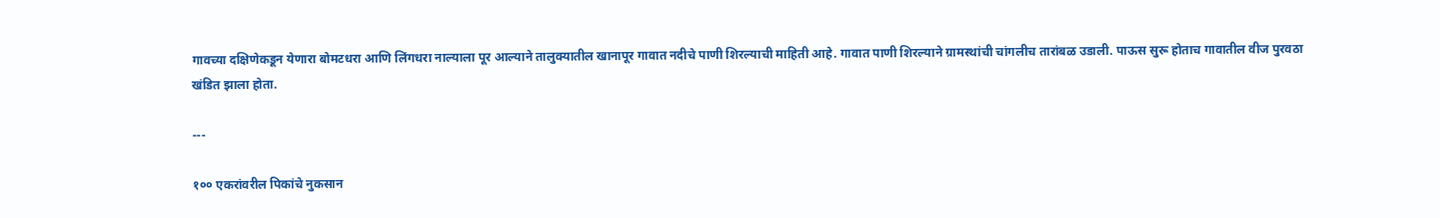गावच्या दक्षिणेकडून येणारा बोमटधरा आणि लिंगधरा नाल्याला पूर आल्याने तालुक्यातील खानापूर गावात नदीचे पाणी शिरल्याची माहिती आहे. गावात पाणी शिरल्याने ग्रामस्थांची चांगलीच तारांबळ उडाली. पाऊस सुरू होताच गावातील वीज पुरवठा खंडित झाला होता.

---

१०० एकरांवरील पिकांचे नुकसान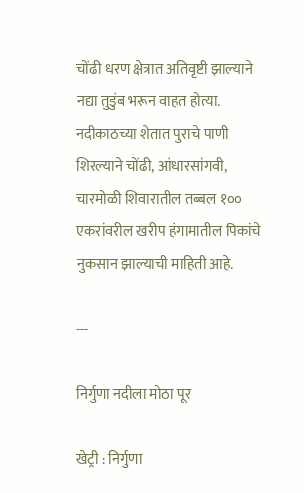चोंढी धरण क्षेत्रात अतिवृष्टी झाल्याने नद्या तुडुंब भरून वाहत होत्या. नदीकाठच्या शेतात पुराचे पाणी शिरल्याने चोंढी, आंधारसांगवी, चारमोळी शिवारातील तब्बल १०० एकरांवरील खरीप हंगामातील पिकांचे नुकसान झाल्याची माहिती आहे.

---

निर्गुणा नदीला मोठा पूर

खेट्री : निर्गुणा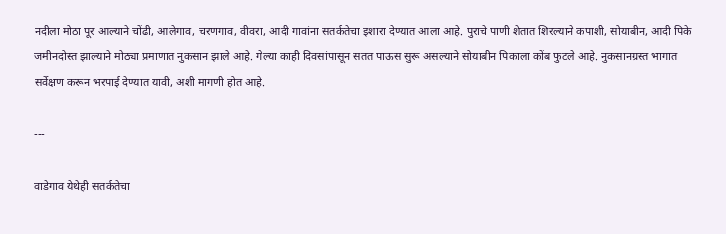नदीला मोठा पूर आल्याने चोंढी, आलेगाव, चरणगाव, वीवरा, आदी गावांना सतर्कतेचा इशारा देण्यात आला आहे. पुराचे पाणी शेतात शिरल्याने कपाशी, सोयाबीन, आदी पिके जमीनदोस्त झाल्याने मोठ्या प्रमाणात नुकसान झाले आहे. गेल्या काही दिवसांपासून सतत पाऊस सुरू असल्याने सोयाबीन पिकाला कोंब फुटले आहे. नुकसानग्रस्त भागात सर्वेक्षण करून भरपाई देण्यात यावी, अशी मागणी होत आहे.

---

वाडेगाव येथेही सतर्कतेचा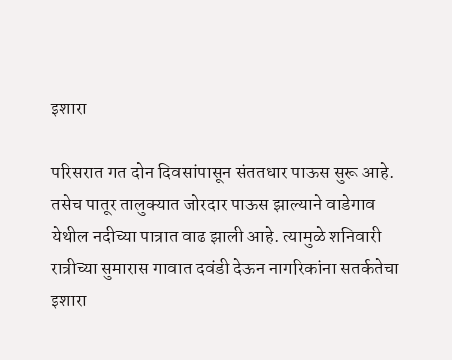इशारा

परिसरात गत दोन दिवसांपासून संततधार पाऊस सुरू आहे. तसेच पातूर तालुक्यात जोरदार पाऊस झाल्याने वाडेगाव येथील नदीच्या पात्रात वाढ झाली आहे. त्यामुळे शनिवारी रात्रीच्या सुमारास गावात दवंडी देऊन नागरिकांना सतर्कतेचा इशारा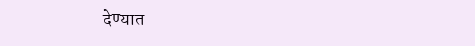देण्यात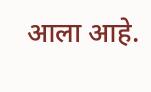आला आहे.